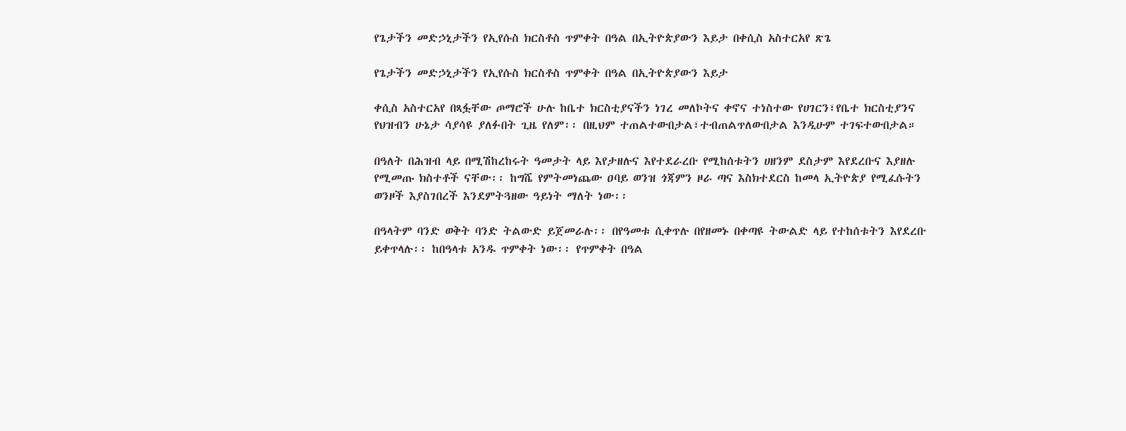የጌታችን መድኃኒታችን የኢየሱስ ክርስቶስ ጥምቀት በዓል በኢትዮጵያውን እይታ በቀሲስ አስተርአየ ጽጌ

የጌታችን መድኃኒታችን የኢየሱስ ክርስቶስ ጥምቀት በዓል በኢትዮጵያውን እይታ

ቀሲስ አስተርአየ በጻፏቸው ጦማሮች ሁሉ ከቤተ ክርስቲያናችን ነገረ መለኮትና ቀኖና ተነስተው የሀገርን፣የቤተ ክርስቲያንና የህዝብን ሁኔታ ሳያሳዩ ያለፉበት ጊዜ የለም፡፡ በዚህም ተጠልተውበታል፣ተብጠልጥለውበታል እንዲሁም ተገፍተውበታል።

በዓለት በሕዝብ ላይ በሚሽከረከሩት ዓመታት ላይ እየታዘሉና እየተደራረቡ የሚከሰቱትን ሀዘንም ደስታም እየደረቡና እያዘሉ የሚመጡ ክስተቶች ናቸው፡፡ ከግሼ የምትመነጨው ዐባይ ወንዝ ጎጃምን ዞራ ጣና እስክተደርስ ከመላ ኢትዮጵያ የሚፈሱትን ወንዞች እያስገበረች እንደምትጓዘው ዓይነት ማለት ነው፡፡

በዓላትም ባንድ ወቅት ባንድ ትልውድ ይጀመራሉ፡፡ በየዓመቱ ሲቀጥሉ በየዘመኑ በቀጣዩ ትውልድ ላይ የተከሰቱትን እየደረቡ ይቀጥላሉ፡፡ ከበዓላቱ አንዱ ጥምቀት ነው፡፡ የጥምቀት በዓል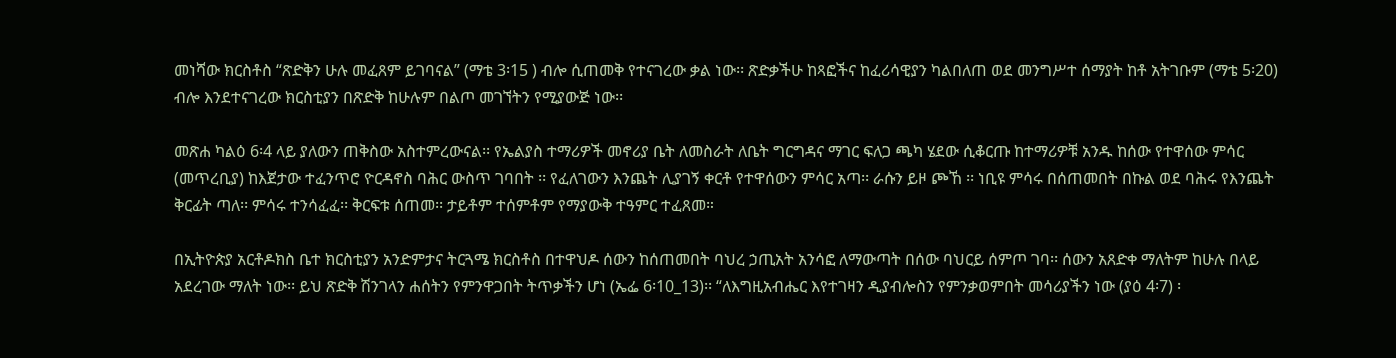መነሻው ክርስቶስ “ጽድቅን ሁሉ መፈጸም ይገባናል” (ማቴ 3፡15 ) ብሎ ሲጠመቅ የተናገረው ቃል ነው፡፡ ጽድቃችሁ ከጻፎችና ከፈሪሳዊያን ካልበለጠ ወደ መንግሥተ ሰማያት ከቶ አትገቡም (ማቴ 5፡20) ብሎ እንደተናገረው ክርስቲያን በጽድቅ ከሁሉም በልጦ መገኘትን የሚያውጅ ነው፡፡

መጽሐ ካልዕ 6፡4 ላይ ያለውን ጠቅስው አስተምረውናል፡፡ የኤልያስ ተማሪዎች መኖሪያ ቤት ለመስራት ለቤት ግርግዳና ማገር ፍለጋ ጫካ ሄደው ሲቆርጡ ከተማሪዎቹ አንዱ ከሰው የተዋሰው ምሳር (መጥረቢያ) ከእጀታው ተፈንጥሮ ዮርዳኖስ ባሕር ውስጥ ገባበት ፡፡ የፈለገውን እንጨት ሊያገኝ ቀርቶ የተዋሰውን ምሳር አጣ፡፡ ራሱን ይዞ ጮኸ ፡፡ ነቢዩ ምሳሩ በሰጠመበት በኩል ወደ ባሕሩ የእንጨት ቅርፊት ጣለ፡፡ ምሳሩ ተንሳፈፈ፡፡ ቅርፍቱ ሰጠመ፡፡ ታይቶም ተሰምቶም የማያውቅ ተዓምር ተፈጸመ።

በኢትዮጵያ አርቶዶክስ ቤተ ክርስቲያን አንድምታና ትርጓሜ ክርስቶስ በተዋህዶ ሰውን ከሰጠመበት ባህረ ኃጢአት አንሳፎ ለማውጣት በሰው ባህርይ ሰምጦ ገባ፡፡ ሰውን አጸድቀ ማለትም ከሁሉ በላይ አደረገው ማለት ነው፡፡ ይህ ጽድቅ ሽንገላን ሐሰትን የምንዋጋበት ትጥቃችን ሆነ (ኤፌ 6፡10_13)፡፡ “ለእግዚአብሔር እየተገዛን ዲያብሎስን የምንቃወምበት መሳሪያችን ነው (ያዕ 4፡7) ፡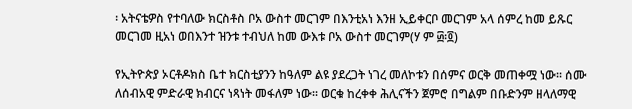፡ አትናቴዎስ የተባለው ክርስቶስ ቦአ ውስተ መርገም በእንቲአነ እንዘ ኢይቀርቦ መርገም አላ ሰምረ ከመ ይጹር መርገመ ዚአነ ወበእንተ ዝንቱ ተብህለ ከመ ውእቱ ቦአ ውስተ መርገም(ሃ ም ፴፡፬)

የኢትዮጵያ ኦርቶዶክስ ቤተ ክርስቲያንን ከዓለም ልዩ ያደረጋት ነገረ መለኮቱን በሰምና ወርቅ መጠቀሟ ነው፡፡ ሰሙ ለሰብአዊ ምድራዊ ክብርና ነጻነት መፋለም ነው። ወርቁ ከረቀቀ ሕሊናችን ጀምሮ በግልም በቡድንም ዘላለማዊ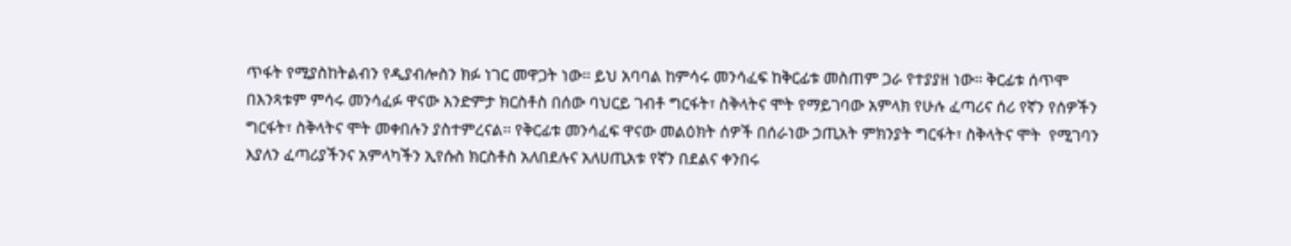ጥፋት የሚያስከትልብን የዲያብሎስን ክፉ ነገር መዋጋት ነው፡፡ ይህ አባባል ከምሳሩ መንሳፈፍ ከቅርፊቱ መስጠም ጋራ የተያያዘ ነው፡፡ ቅርፊቱ ሰጥሞ በእንጻቱም ምሳሩ መንሳፈፉ ዋናው እንድምታ ክርስቶስ በሰው ባህርይ ገብቶ ግርፋት፣ ስቅላትና ሞት የማይገባው አምላክ የሁሉ ፈጣሪና ሰሪ የኛን የሰዎችን ግርፋት፣ ስቅላትና ሞት መቀበሉን ያስተምረናል፡፡ የቅርፊቱ መንሳፈፍ ዋናው መልዕክት ሰዎች በሰራነው ኃጢአት ምክንያት ግርፋት፣ ስቅላትና ሞት  የሚገባን እያለን ፈጣሪያችንና አምላካችን ኢየሱስ ክርስቶስ አለበደሉና አለሀጢአቱ የኛን በደልና ቀንበሩ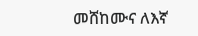መሸከሙና ለእኛ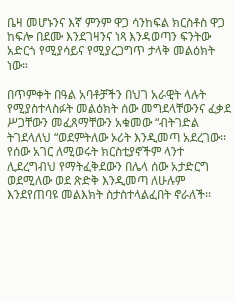ቤዛ መሆኑንና እኛ ምንም ዋጋ ሳንከፍል ክርስቶስ ዋጋ ከፍሎ በደሙ እንደገዛንና ነጻ እንዳወጣን ፍንትው አድርጎ የሚያሳይና የሚያረጋግጥ ታላቅ መልዕክት ነው።

በጥምቀት በዓል አባቶቻችን በህገ አራዊት ላሉት የሚያስተላስፉት መልዕክት ሰው መግደላቸውንና ፈቃደ ሥጋቸውን መፈጸማቸውን አቁመው “ብትገድል ትገደላለህ “ወደምትለው ኦሪት እንዲመጣ አደረገው፡፡ የሰው አገር ለሚወሩት ክርስቲያኖችም ላንተ ሊደረግብህ የማትፈቅደውን በሌላ ሰው አታድርግ ወደሚለው ወደ ጽድቅ እንዲመጣ ለሁሉም እንደየጠባዩ መልእክት ስታስተላልፈበት ኖራለች፡፡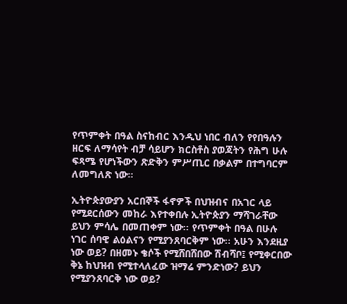የጥምቀት በዓል ስናከብር እንዲህ ነበር ብለን የየበዓሉን ዘርፍ ለማሳየት ብቻ ሳይሆን ክርስቶስ ያወጃትን የሕግ ሁሉ ፍጻሜ የሆነችውን ጽድቅን ምሥጢር በቃልም በተግባርም ለመግለጽ ነው።

ኢትዮጵያውያን አርበኞች ፋኖዎች በህዝብና በአገር ላይ የሚደርሰውን መከራ እየተቀበሉ ኢትዮጵያን ማሻገራቸው ይህን ምሳሌ በመጠቀም ነው፡፡ የጥምቀት በዓል በሁሉ ነገር ሰባዊ ልዕልናን የሚያንጸባርቅም ነው፡፡ አሁን እንደዚያ ነው ወይ? በዘመኑ ቄሶች የሚሸበሸበው ሽብሻቦ፤ የሚቀርበው ቅኔ ከህዝብ የሚተላለፈው ዝማሬ ምንድነው? ይህን የሚያንጸባርቅ ነው ወይ?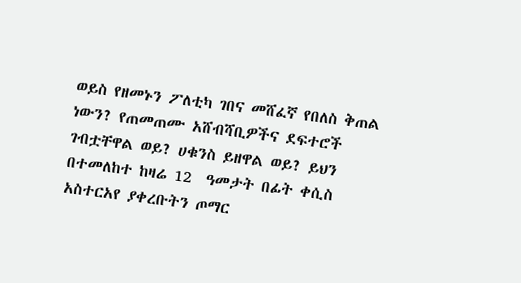ወይስ የዘመኑን ፖለቲካ ገበና መሸፈኛ የበለስ ቅጠል ነውን? የጠመጠሙ አሸብሻቢዎችና ደፍተሮች ገብቷቸዋል ወይ? ሀቁንስ ይዘዋል ወይ? ይህን በተመለከተ ከዛሬ 12  ዓመታት በፊት ቀሲስ አስተርአየ ያቀረቡትን ጦማር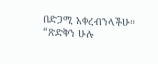በድጋሚ አቀረብንላችሁ። “ጽድቅን ሁሉ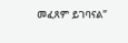መፈጸም ይገባናል”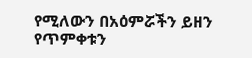የሚለውን በአዕምሯችን ይዘን የጥምቀቱን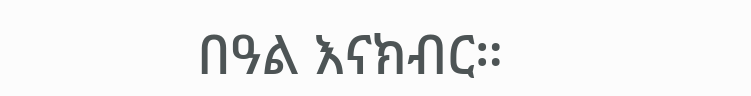በዓል እናክብር።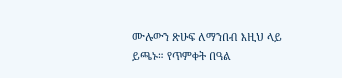ሙሉውን ጽሁፍ ለማንበብ እዚህ ላይ ይጫኑ። የጥምቀት በዓል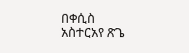በቀሲስ አስተርአየ ጽጌ